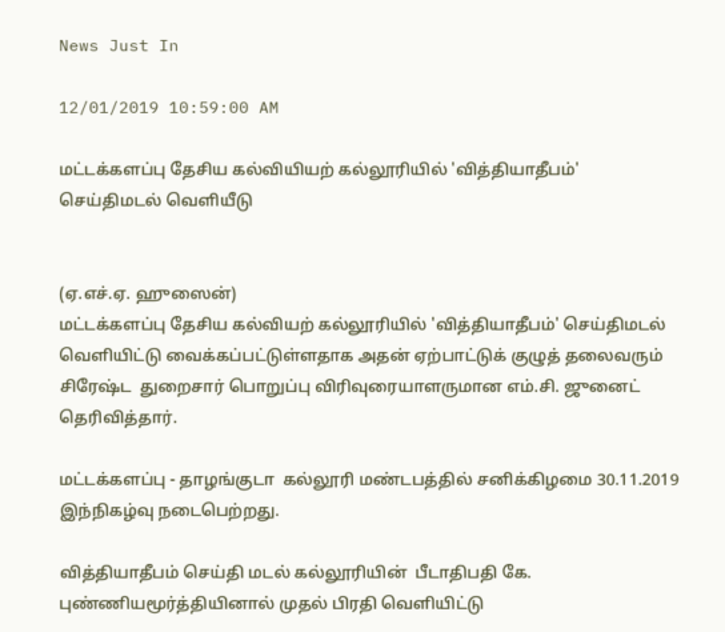News Just In

12/01/2019 10:59:00 AM

மட்டக்களப்பு தேசிய கல்வியியற் கல்லூரியில் 'வித்தியாதீபம்' செய்திமடல் வெளியீடு


(ஏ.எச்.ஏ. ஹுஸைன்)
மட்டக்களப்பு தேசிய கல்வியற் கல்லூரியில் 'வித்தியாதீபம்' செய்திமடல் வெளியிட்டு வைக்கப்பட்டுள்ளதாக அதன் ஏற்பாட்டுக் குழுத் தலைவரும் சிரேஷ்ட  துறைசார் பொறுப்பு விரிவுரையாளருமான எம்.சி. ஜுனைட் தெரிவித்தார்.

மட்டக்களப்பு - தாழங்குடா  கல்லூரி மண்டபத்தில் சனிக்கிழமை 30.11.2019 இந்நிகழ்வு நடைபெற்றது.

வித்தியாதீபம் செய்தி மடல் கல்லூரியின்  பீடாதிபதி கே. புண்ணியமூர்த்தியினால் முதல் பிரதி வெளியிட்டு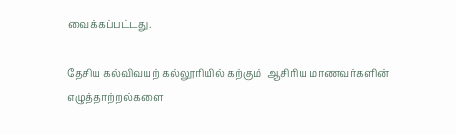வைக்கப்பட்டது.

தேசிய கல்விவயற் கல்லூரியில் கற்கும்  ஆசிரிய மாணவர்களின் எழுத்தாற்றல்களை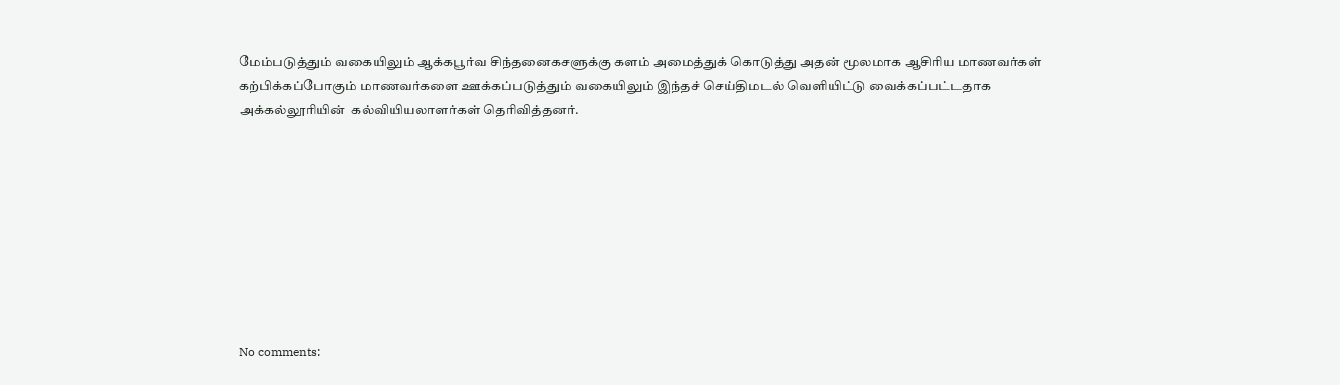மேம்படுத்தும் வகையிலும் ஆக்கபூர்வ சிந்தனைகசளுக்கு களம் அமைத்துக் கொடுத்து அதன் மூலமாக ஆசிரிய மாணவர்கள் கற்பிக்கப்போகும் மாணவர்களை ஊக்கப்படுத்தும் வகையிலும் இந்தச் செய்திமடல் வெளியிட்டு வைக்கப்பட்டதாக அக்கல்லூரியின்  கல்வியியலாளர்கள் தெரிவித்தனர்.









No comments: